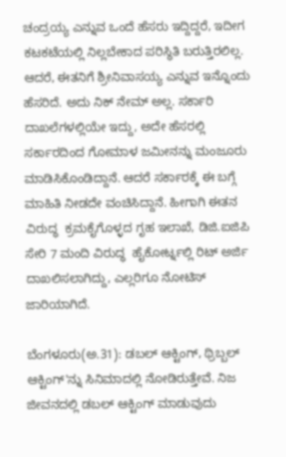ಚಂದ್ರಯ್ಯ ಎನ್ನುವ ಒಂದೆ ಹೆಸರು ಇದ್ದಿದ್ದರೆ, ಇದೀಗ ಕಟಕಟೆಯಲ್ಲಿ ನಿಲ್ಲಬೇಕಾದ ಪರಿಸ್ಥಿತಿ ಬರುತ್ತಿರಲಿಲ್ಲ. ಆದರೆ, ಈತನಿಗೆ ಶ್ರೀನಿವಾಸಯ್ಯ ಎನ್ನುವ ಇನ್ನೊಂದು ಹೆಸರಿದೆ. ಅದು ನಿಕ್ ನೇಮ್ ಅಲ್ಲ. ಸರ್ಕಾರಿ ದಾಖಲೆಗಳಲ್ಲಿಯೇ ಇದ್ದು, ಅದೇ ಹೆಸರಲ್ಲಿ ಸರ್ಕಾರದಿಂದ ಗೋಮಾಳ ಜಮೀನನ್ನು ಮಂಜೂರು ಮಾಡಿಸಿಕೊಂಡಿದ್ದಾನೆ. ಆದರೆ ಸರ್ಕಾರಕ್ಕೆ ಈ ಬಗ್ಗೆ ಮಾಹಿತಿ ನೀಡದೇ ವಂಚಿಸಿದ್ದಾನೆ. ಹೀಗಾಗಿ ಈತನ ವಿರುದ್ಧ  ಕ್ರಮಕೈಗೊಳ್ಳದ ಗೃಹ ಇಲಾಖೆ, ಡಿಜಿ.ಐಜಿಪಿ ಸೇರಿ 7 ಮಂದಿ ವಿರುದ್ಧ  ಹೈಕೋರ್ಟ್ನಲ್ಲಿ ರಿಟ್ ಅರ್ಜಿ ದಾಖಲಿಸಲಾಗಿದ್ದು, ಎಲ್ಲರಿಗೂ ನೋಟಿಸ್ ಜಾರಿಯಾಗಿದೆ.

ಬೆಂಗಳೂರು(ಅ.31): ಡಬಲ್ ಆಕ್ಟಿಂಗ್, ಥ್ರಿಬ್ಬಲ್ ಆಕ್ಟಿಂಗ್'ನ್ನು ಸಿನಿಮಾದಲ್ಲಿ ನೋಡಿರುತ್ತೇವೆ. ನಿಜ ಜೀವನದಲ್ಲಿ ಡಬಲ್ ಆಕ್ಟಿಂಗ್ ಮಾಡುವುದು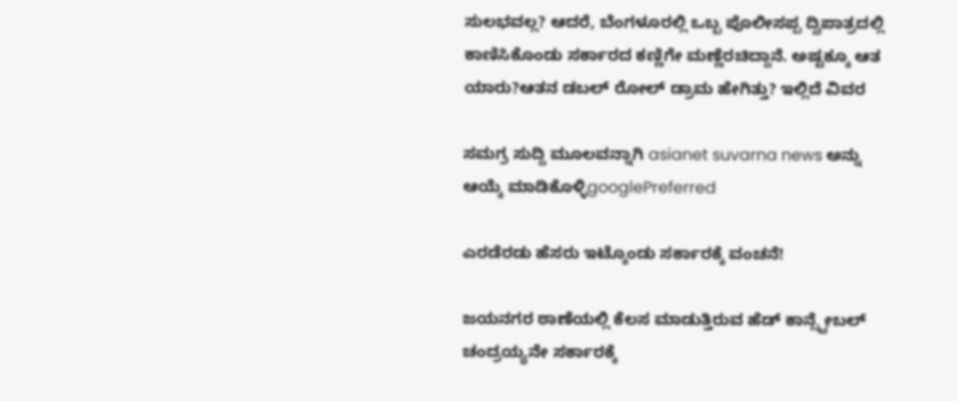ಸುಲಭವಲ್ಲ? ಆದರೆ, ಬೆಂಗಳೂರಲ್ಲಿ ಒಬ್ಬ ಪೊಲೀಸಪ್ಪ ದ್ವಿಪಾತ್ರದಲ್ಲಿ ಕಾಣಿಸಿಕೊಂಡು ಸರ್ಕಾರದ ಕಣ್ಣಿಗೇ ಮಣ್ಣೆರಚಿದ್ದಾನೆ. ಅಷ್ಟಕ್ಕೂ ಆತ ಯಾರು?ಆತನ ಡಬಲ್ ರೋಲ್ ಡ್ರಾಮ ಹೇಗಿತ್ತು? ಇಲ್ಲಿದೆ ವಿವರ

ಸಮಗ್ರ ಸುದ್ದಿ ಮೂಲವನ್ನಾಗಿ asianet suvarna news ಅನ್ನು ಆಯ್ಕೆ ಮಾಡಿಕೊಳ್ಳಿgooglePreferred

ಎರಡೆರಡು ಹೆಸರು ಇಟ್ಕೊಂಡು ಸರ್ಕಾರಕ್ಕೆ ವಂಚನೆ!

ಜಯನಗರ ಠಾಣೆಯಲ್ಲಿ ಕೆಲಸ ಮಾಡುತ್ತಿರುವ ಹೆಡ್ ಕಾನ್ಸ್ಟೇಬಲ್ ಚಂದ್ರಯ್ಯನೇ ಸರ್ಕಾರಕ್ಕೆ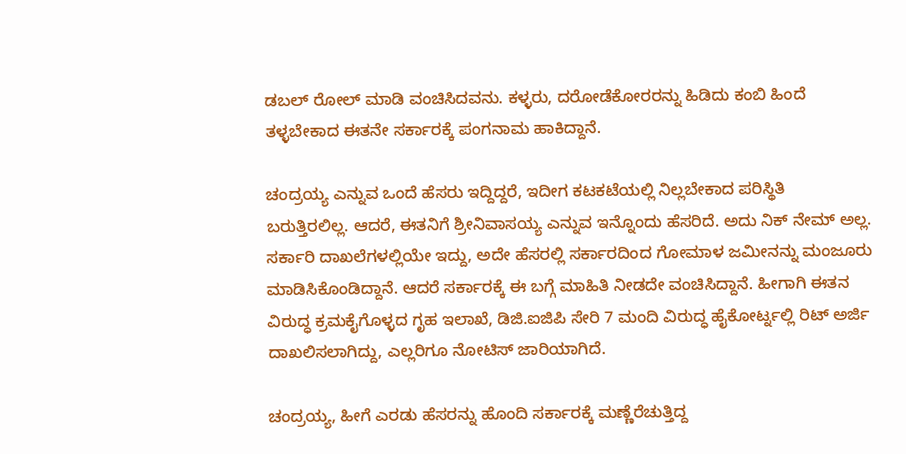ಡಬಲ್ ರೋಲ್ ಮಾಡಿ ವಂಚಿಸಿದವನು. ಕಳ್ಳರು, ದರೋಡೆಕೋರರನ್ನು ಹಿಡಿದು ಕಂಬಿ ಹಿಂದೆ ತಳ್ಳಬೇಕಾದ ಈತನೇ ಸರ್ಕಾರಕ್ಕೆ ಪಂಗನಾಮ ಹಾಕಿದ್ದಾನೆ.

ಚಂದ್ರಯ್ಯ ಎನ್ನುವ ಒಂದೆ ಹೆಸರು ಇದ್ದಿದ್ದರೆ, ಇದೀಗ ಕಟಕಟೆಯಲ್ಲಿ ನಿಲ್ಲಬೇಕಾದ ಪರಿಸ್ಥಿತಿ ಬರುತ್ತಿರಲಿಲ್ಲ. ಆದರೆ, ಈತನಿಗೆ ಶ್ರೀನಿವಾಸಯ್ಯ ಎನ್ನುವ ಇನ್ನೊಂದು ಹೆಸರಿದೆ. ಅದು ನಿಕ್ ನೇಮ್ ಅಲ್ಲ. ಸರ್ಕಾರಿ ದಾಖಲೆಗಳಲ್ಲಿಯೇ ಇದ್ದು, ಅದೇ ಹೆಸರಲ್ಲಿ ಸರ್ಕಾರದಿಂದ ಗೋಮಾಳ ಜಮೀನನ್ನು ಮಂಜೂರು ಮಾಡಿಸಿಕೊಂಡಿದ್ದಾನೆ. ಆದರೆ ಸರ್ಕಾರಕ್ಕೆ ಈ ಬಗ್ಗೆ ಮಾಹಿತಿ ನೀಡದೇ ವಂಚಿಸಿದ್ದಾನೆ. ಹೀಗಾಗಿ ಈತನ ವಿರುದ್ಧ ಕ್ರಮಕೈಗೊಳ್ಳದ ಗೃಹ ಇಲಾಖೆ, ಡಿಜಿ.ಐಜಿಪಿ ಸೇರಿ 7 ಮಂದಿ ವಿರುದ್ಧ ಹೈಕೋರ್ಟ್ನಲ್ಲಿ ರಿಟ್ ಅರ್ಜಿ ದಾಖಲಿಸಲಾಗಿದ್ದು, ಎಲ್ಲರಿಗೂ ನೋಟಿಸ್ ಜಾರಿಯಾಗಿದೆ.

ಚಂದ್ರಯ್ಯ, ಹೀಗೆ ಎರಡು ಹೆಸರನ್ನು ಹೊಂದಿ ಸರ್ಕಾರಕ್ಕೆ ಮಣ್ಣೆರೆಚುತ್ತಿದ್ದ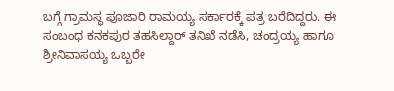ಬಗ್ಗೆ ಗ್ರಾಮಸ್ಥ ಪೂಜಾರಿ ರಾಮಯ್ಯ ಸರ್ಕಾರಕ್ಕೆ ಪತ್ರ ಬರೆದಿದ್ದರು. ಈ ಸಂಬಂಧ ಕನಕಪುರ ತಹಸಿಲ್ದಾರ್ ತನಿಖೆ ನಡೆಸಿ, ಚಂದ್ರಯ್ಯ ಹಾಗೂ ಶ್ರೀನಿವಾಸಯ್ಯ ಒಬ್ಬರೇ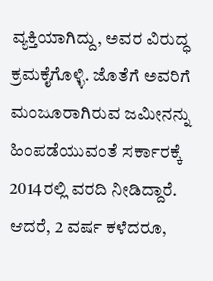ವ್ಯಕ್ತಿಯಾಗಿದ್ದು, ಅವರ ವಿರುದ್ಧ ಕ್ರಮಕೈಗೊಳ್ಳಿ. ಜೊತೆಗೆ ಅವರಿಗೆ ಮಂಜೂರಾಗಿರುವ ಜಮೀನನ್ನು ಹಿಂಪಡೆಯುವಂತೆ ಸರ್ಕಾರಕ್ಕೆ 2014ರಲ್ಲಿ ವರದಿ ನೀಡಿದ್ದಾರೆ. ಆದರೆ, 2 ವರ್ಷ ಕಳೆದರೂ,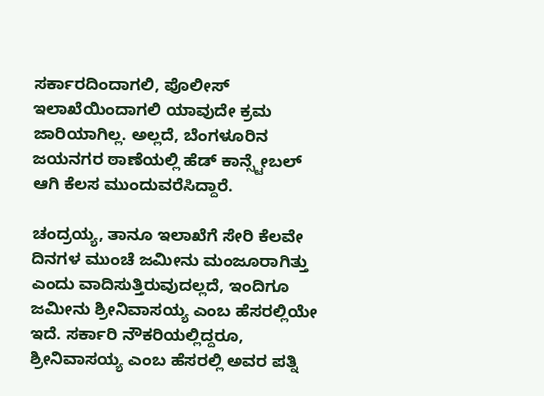ಸರ್ಕಾರದಿಂದಾಗಲಿ, ಪೊಲೀಸ್ ಇಲಾಖೆಯಿಂದಾಗಲಿ ಯಾವುದೇ ಕ್ರಮ ಜಾರಿಯಾಗಿಲ್ಲ. ಅಲ್ಲದೆ, ಬೆಂಗಳೂರಿನ ಜಯನಗರ ಠಾಣೆಯಲ್ಲಿ ಹೆಡ್ ಕಾನ್ಸ್ಟೇಬಲ್ ಆಗಿ ಕೆಲಸ ಮುಂದುವರೆಸಿದ್ದಾರೆ.

ಚಂದ್ರಯ್ಯ, ತಾನೂ ಇಲಾಖೆಗೆ ಸೇರಿ ಕೆಲವೇ ದಿನಗಳ ಮುಂಚೆ ಜಮೀನು ಮಂಜೂರಾಗಿತ್ತು ಎಂದು ವಾದಿಸುತ್ತಿರುವುದಲ್ಲದೆ, ಇಂದಿಗೂ ಜಮೀನು ಶ್ರೀನಿವಾಸಯ್ಯ ಎಂಬ ಹೆಸರಲ್ಲಿಯೇ ಇದೆ. ಸರ್ಕಾರಿ ನೌಕರಿಯಲ್ಲಿದ್ದರೂ, ಶ್ರೀನಿವಾಸಯ್ಯ ಎಂಬ ಹೆಸರಲ್ಲಿ ಅವರ ಪತ್ನಿ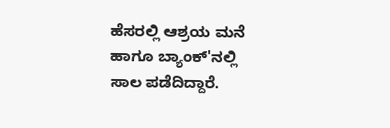ಹೆಸರಲ್ಲಿ ಆಶ್ರಯ ಮನೆ ಹಾಗೂ ಬ್ಯಾಂಕ್'ನಲ್ಲಿ ಸಾಲ ಪಡೆದಿದ್ದಾರೆ.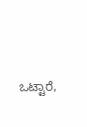ಒಟ್ಟಾರೆ,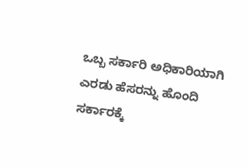ಒಬ್ಬ ಸರ್ಕಾರಿ ಅಧಿಕಾರಿಯಾಗಿ ಎರಡು ಹೆಸರನ್ನು ಹೊಂದಿ ಸರ್ಕಾರಕ್ಕೆ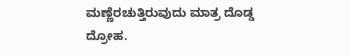ಮಣ್ಣೆರಚುತ್ತಿರುವುದು ಮಾತ್ರ ದೊಡ್ಡ ದ್ರೋಹ.